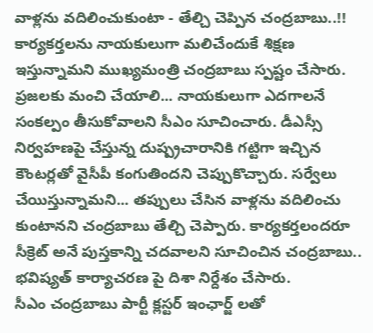వాళ్లను వదిలించుకుంటా - తేల్చి చెప్పిన చంద్రబాబు..!!
కార్యకర్తలను నాయకులుగా మలిచేందుకే శిక్షణ ఇస్తున్నామని ముఖ్యమంత్రి చంద్రబాబు స్పష్టం చేసారు. ప్రజలకు మంచి చేయాలి... నాయకులుగా ఎదగాలనే సంకల్పం తీసుకోవాలని సీఎం సూచించారు. డీఎస్సీ నిర్వహణపై చేస్తున్న దుష్ప్రచారానికి గట్టిగా ఇచ్చిన కౌంటర్లతో వైసీపీ కంగుతిందని చెప్పుకొచ్చారు. సర్వేలు చేయిస్తున్నామని... తప్పులు చేసిన వాళ్లను వదిలించు కుంటానని చంద్రబాబు తేల్చి చెప్పారు. కార్యకర్తలందరూ సీక్రెట్ అనే పుస్తకాన్ని చదవాలని సూచించిన చంద్రబాబు.. భవిష్యత్ కార్యాచరణ పై దిశా నిర్దేశం చేసారు.
సీఎం చంద్రబాబు పార్టీ క్లస్టర్ ఇంఛార్జ్ లతో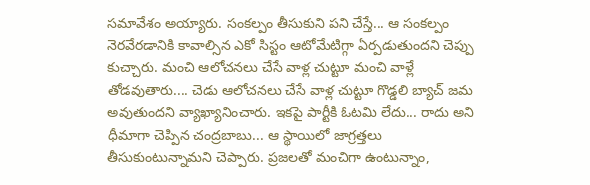సమావేశం అయ్యారు. సంకల్పం తీసుకుని పని చేస్తే... ఆ సంకల్పం నెరవేరడానికి కావాల్సిన ఎకో సిస్టం ఆటోమేటిగ్గా ఏర్పడుతుందని చెప్పు కుచ్చారు. మంచి ఆలోచనలు చేసే వాళ్ల చుట్టూ మంచి వాళ్లే తోడవుతారు.... చెడు ఆలోచనలు చేసే వాళ్ల చుట్టూ గొడ్డలి బ్యాచ్ జమ అవుతుందని వ్యాఖ్యానించారు. ఇకపై పార్టీకి ఓటమి లేదు... రాదు అని ధీమాగా చెప్పిన చంద్రబాబు... ఆ స్థాయిలో జాగ్రత్తలు తీసుకుంటున్నామని చెప్పారు. ప్రజలతో మంచిగా ఉంటున్నాం,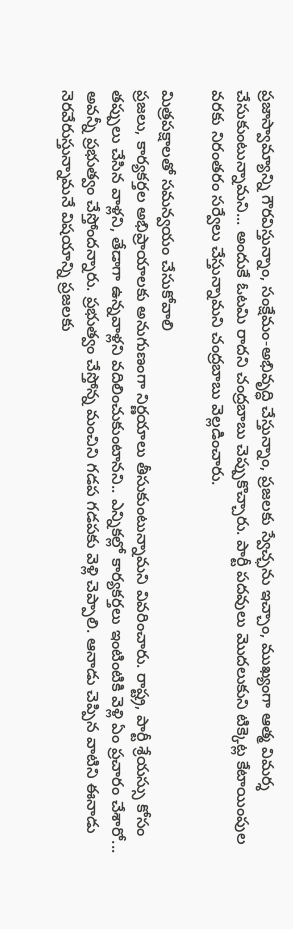ప్రజాస్వామ్యాన్ని గౌరవిస్తున్నాం, సంక్షేమం-అభివృద్ధి చేస్తున్నాం, ప్రజలకు స్వేచ్ఛను ఇచ్చాం, ముఖ్యంగా ఆత్మ విమర్శ చేసుకుంటున్నామని... అందుకే ఓటమి రాదని చంద్రబాబు చెప్పుకొచ్చారు. పార్టీ పదవులు మొదలుకుని టిక్కెట్ల కేటాయింపుల వరకు నిరంతరం సర్వేలు చేస్తున్నామని చంద్రబాబు వెల్లడించారు.

మిత్రపక్షాలతో సమన్వయం చేసుకోవాలి
ప్రజలు, కార్యకర్తల అభిప్రాయాలకు అనుగుణంగా నిర్ణయాలు తీసుకుంటున్నామని వివరించారు. రాష్ట్ర, పార్టీ శ్రేయస్సు కోసం తప్పులు చేసిన వాళ్లని, తేడాగా ఉన్నవాళ్లని వదిలించుకుంటానని.. ఎన్నికల్లో కార్యకర్తలు ఇంటింటికి వెళ్లి ఏం ప్రచారం చేశారో... అవన్నీ ప్రభుత్వం చేస్తోందన్నారు. ప్రభుత్వం చేస్తోన్న మంచిని గడప గడపకు వెళ్లి చెప్పాలి. ఆనాడు చెప్పిన వాటిని ఈనాడు నెరవేరుస్తున్నామనే విషయాన్ని ప్రజలకు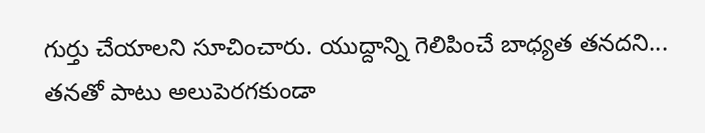గుర్తు చేయాలని సూచించారు. యుద్దాన్ని గెలిపించే బాధ్యత తనదని... తనతో పాటు అలుపెరగకుండా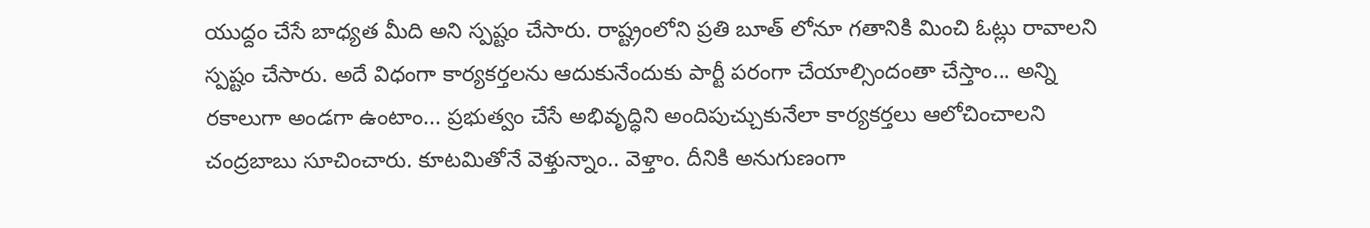యుద్దం చేసే బాధ్యత మీది అని స్పష్టం చేసారు. రాష్ట్రంలోని ప్రతి బూత్ లోనూ గతానికి మించి ఓట్లు రావాలని స్పష్టం చేసారు. అదే విధంగా కార్యకర్తలను ఆదుకునేందుకు పార్టీ పరంగా చేయాల్సిందంతా చేస్తాం... అన్ని రకాలుగా అండగా ఉంటాం... ప్రభుత్వం చేసే అభివృద్ధిని అందిపుచ్చుకునేలా కార్యకర్తలు ఆలోచించాలని చంద్రబాబు సూచించారు. కూటమితోనే వెళ్తున్నాం.. వెళ్తాం. దీనికి అనుగుణంగా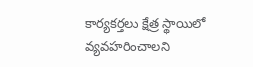కార్యకర్తలు క్షేత్ర స్థాయిలో వ్యవహరించాలని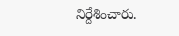నిర్దేశించారు.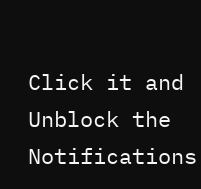Click it and Unblock the Notifications